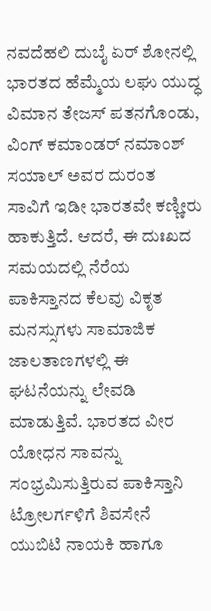ನವದೆಹಲಿ ದುಬೈ ಏರ್ ಶೋನಲ್ಲಿ ಭಾರತದ ಹೆಮ್ಮೆಯ ಲಘು ಯುದ್ಧ ವಿಮಾನ ತೇಜಸ್ ಪತನಗೊಂಡು, ವಿಂಗ್ ಕಮಾಂಡರ್ ನಮಾಂಶ್ ಸಯಾಲ್ ಅವರ ದುರಂತ ಸಾವಿಗೆ ಇಡೀ ಭಾರತವೇ ಕಣ್ಣೀರು ಹಾಕುತ್ತಿದೆ. ಆದರೆ, ಈ ದುಃಖದ ಸಮಯದಲ್ಲಿ ನೆರೆಯ ಪಾಕಿಸ್ತಾನದ ಕೆಲವು ವಿಕೃತ ಮನಸ್ಸುಗಳು ಸಾಮಾಜಿಕ ಜಾಲತಾಣಗಳಲ್ಲಿ ಈ ಘಟನೆಯನ್ನು ಲೇವಡಿ ಮಾಡುತ್ತಿವೆ. ಭಾರತದ ವೀರ ಯೋಧನ ಸಾವನ್ನು ಸಂಭ್ರಮಿಸುತ್ತಿರುವ ಪಾಕಿಸ್ತಾನಿ ಟ್ರೋಲರ್ಗಳಿಗೆ ಶಿವಸೇನೆ ಯುಬಿಟಿ ನಾಯಕಿ ಹಾಗೂ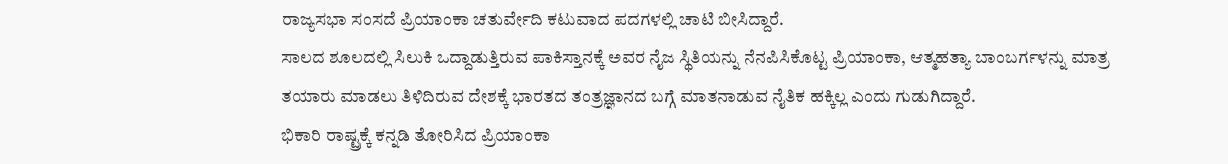ರಾಜ್ಯಸಭಾ ಸಂಸದೆ ಪ್ರಿಯಾಂಕಾ ಚತುರ್ವೇದಿ ಕಟುವಾದ ಪದಗಳಲ್ಲಿ ಚಾಟಿ ಬೀಸಿದ್ದಾರೆ.
ಸಾಲದ ಶೂಲದಲ್ಲಿ ಸಿಲುಕಿ ಒದ್ದಾಡುತ್ತಿರುವ ಪಾಕಿಸ್ತಾನಕ್ಕೆ ಅವರ ನೈಜ ಸ್ಥಿತಿಯನ್ನು ನೆನಪಿಸಿಕೊಟ್ಟ ಪ್ರಿಯಾಂಕಾ, ಆತ್ಮಹತ್ಯಾ ಬಾಂಬರ್ಗಳನ್ನು ಮಾತ್ರ ತಯಾರು ಮಾಡಲು ತಿಳಿದಿರುವ ದೇಶಕ್ಕೆ ಭಾರತದ ತಂತ್ರಜ್ಞಾನದ ಬಗ್ಗೆ ಮಾತನಾಡುವ ನೈತಿಕ ಹಕ್ಕಿಲ್ಲ ಎಂದು ಗುಡುಗಿದ್ದಾರೆ.
ಭಿಕಾರಿ ರಾಷ್ಟ್ರಕ್ಕೆ ಕನ್ನಡಿ ತೋರಿಸಿದ ಪ್ರಿಯಾಂಕಾ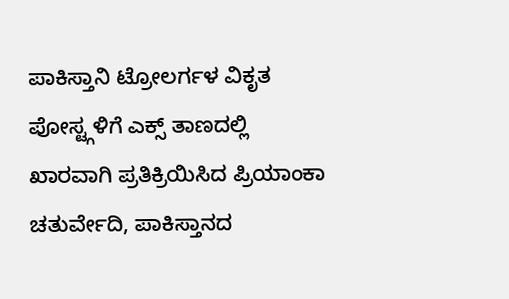ಪಾಕಿಸ್ತಾನಿ ಟ್ರೋಲರ್ಗಳ ವಿಕೃತ ಪೋಸ್ಟ್ಗಳಿಗೆ ಎಕ್ಸ್ ತಾಣದಲ್ಲಿ ಖಾರವಾಗಿ ಪ್ರತಿಕ್ರಿಯಿಸಿದ ಪ್ರಿಯಾಂಕಾ ಚತುರ್ವೇದಿ, ಪಾಕಿಸ್ತಾನದ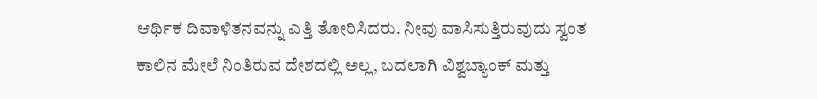ಆರ್ಥಿಕ ದಿವಾಳಿತನವನ್ನು ಎತ್ತಿ ತೋರಿಸಿದರು. ನೀವು ವಾಸಿಸುತ್ತಿರುವುದು ಸ್ವಂತ ಕಾಲಿನ ಮೇಲೆ ನಿಂತಿರುವ ದೇಶದಲ್ಲಿ ಅಲ್ಲ, ಬದಲಾಗಿ ವಿಶ್ವಬ್ಯಾಂಕ್ ಮತ್ತು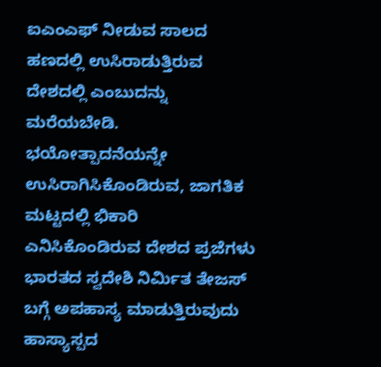ಐಎಂಎಫ್ ನೀಡುವ ಸಾಲದ ಹಣದಲ್ಲಿ ಉಸಿರಾಡುತ್ತಿರುವ ದೇಶದಲ್ಲಿ ಎಂಬುದನ್ನು ಮರೆಯಬೇಡಿ. ಭಯೋತ್ಪಾದನೆಯನ್ನೇ ಉಸಿರಾಗಿಸಿಕೊಂಡಿರುವ, ಜಾಗತಿಕ ಮಟ್ಟದಲ್ಲಿ ಭಿಕಾರಿ ಎನಿಸಿಕೊಂಡಿರುವ ದೇಶದ ಪ್ರಜೆಗಳು ಭಾರತದ ಸ್ವದೇಶಿ ನಿರ್ಮಿತ ತೇಜಸ್ ಬಗ್ಗೆ ಅಪಹಾಸ್ಯ ಮಾಡುತ್ತಿರುವುದು ಹಾಸ್ಯಾಸ್ಪದ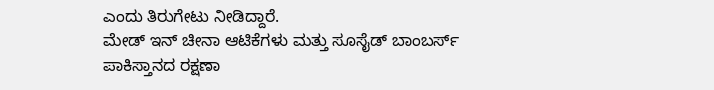ಎಂದು ತಿರುಗೇಟು ನೀಡಿದ್ದಾರೆ.
ಮೇಡ್ ಇನ್ ಚೀನಾ ಆಟಿಕೆಗಳು ಮತ್ತು ಸೂಸೈಡ್ ಬಾಂಬರ್ಸ್
ಪಾಕಿಸ್ತಾನದ ರಕ್ಷಣಾ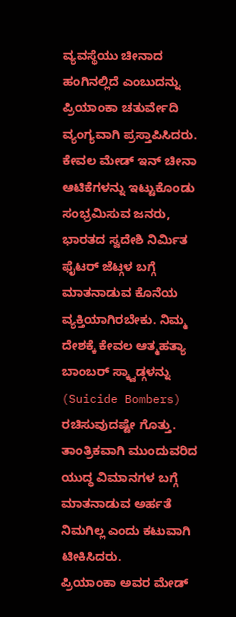ವ್ಯವಸ್ಥೆಯು ಚೀನಾದ ಹಂಗಿನಲ್ಲಿದೆ ಎಂಬುದನ್ನು ಪ್ರಿಯಾಂಕಾ ಚತುರ್ವೇದಿ ವ್ಯಂಗ್ಯವಾಗಿ ಪ್ರಸ್ತಾಪಿಸಿದರು. ಕೇವಲ ಮೇಡ್ ಇನ್ ಚೀನಾ ಆಟಿಕೆಗಳನ್ನು ಇಟ್ಟುಕೊಂಡು ಸಂಭ್ರಮಿಸುವ ಜನರು, ಭಾರತದ ಸ್ವದೇಶಿ ನಿರ್ಮಿತ ಫೈಟರ್ ಜೆಟ್ಗಳ ಬಗ್ಗೆ ಮಾತನಾಡುವ ಕೊನೆಯ ವ್ಯಕ್ತಿಯಾಗಿರಬೇಕು. ನಿಮ್ಮ ದೇಶಕ್ಕೆ ಕೇವಲ ಆತ್ಮಹತ್ಯಾ ಬಾಂಬರ್ ಸ್ಕ್ವಾಡ್ಗಳನ್ನು (Suicide Bombers) ರಚಿಸುವುದಷ್ಟೇ ಗೊತ್ತು. ತಾಂತ್ರಿಕವಾಗಿ ಮುಂದುವರಿದ ಯುದ್ಧ ವಿಮಾನಗಳ ಬಗ್ಗೆ ಮಾತನಾಡುವ ಅರ್ಹತೆ ನಿಮಗಿಲ್ಲ ಎಂದು ಕಟುವಾಗಿ ಟೀಕಿಸಿದರು.
ಪ್ರಿಯಾಂಕಾ ಅವರ ಮೇಡ್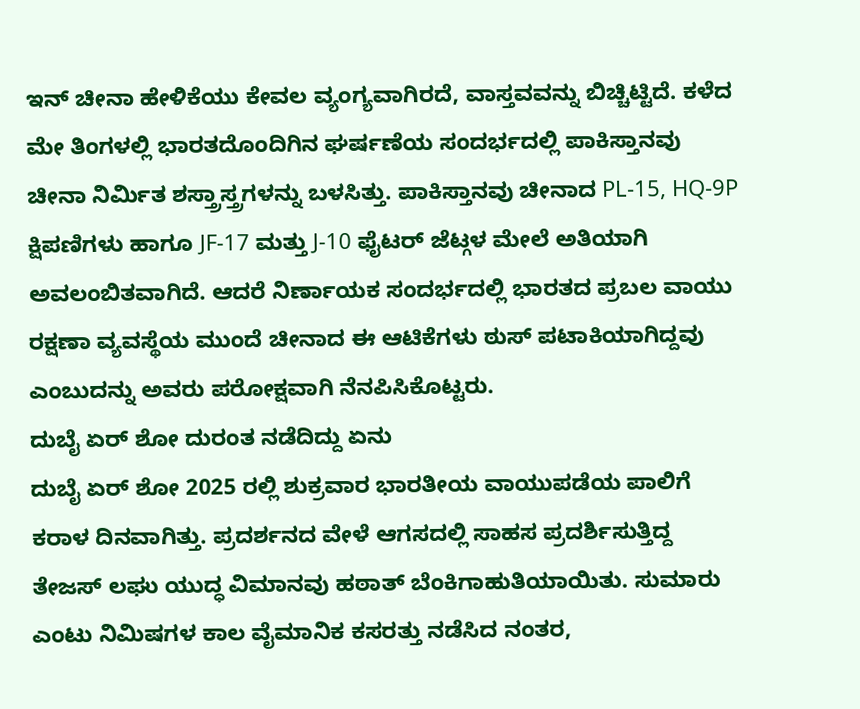ಇನ್ ಚೀನಾ ಹೇಳಿಕೆಯು ಕೇವಲ ವ್ಯಂಗ್ಯವಾಗಿರದೆ, ವಾಸ್ತವವನ್ನು ಬಿಚ್ಚಿಟ್ಟಿದೆ. ಕಳೆದ ಮೇ ತಿಂಗಳಲ್ಲಿ ಭಾರತದೊಂದಿಗಿನ ಘರ್ಷಣೆಯ ಸಂದರ್ಭದಲ್ಲಿ ಪಾಕಿಸ್ತಾನವು ಚೀನಾ ನಿರ್ಮಿತ ಶಸ್ತ್ರಾಸ್ತ್ರಗಳನ್ನು ಬಳಸಿತ್ತು. ಪಾಕಿಸ್ತಾನವು ಚೀನಾದ PL-15, HQ-9P ಕ್ಷಿಪಣಿಗಳು ಹಾಗೂ JF-17 ಮತ್ತು J-10 ಫೈಟರ್ ಜೆಟ್ಗಳ ಮೇಲೆ ಅತಿಯಾಗಿ ಅವಲಂಬಿತವಾಗಿದೆ. ಆದರೆ ನಿರ್ಣಾಯಕ ಸಂದರ್ಭದಲ್ಲಿ ಭಾರತದ ಪ್ರಬಲ ವಾಯು ರಕ್ಷಣಾ ವ್ಯವಸ್ಥೆಯ ಮುಂದೆ ಚೀನಾದ ಈ ಆಟಿಕೆಗಳು ಠುಸ್ ಪಟಾಕಿಯಾಗಿದ್ದವು ಎಂಬುದನ್ನು ಅವರು ಪರೋಕ್ಷವಾಗಿ ನೆನಪಿಸಿಕೊಟ್ಟರು.
ದುಬೈ ಏರ್ ಶೋ ದುರಂತ ನಡೆದಿದ್ದು ಏನು
ದುಬೈ ಏರ್ ಶೋ 2025 ರಲ್ಲಿ ಶುಕ್ರವಾರ ಭಾರತೀಯ ವಾಯುಪಡೆಯ ಪಾಲಿಗೆ ಕರಾಳ ದಿನವಾಗಿತ್ತು. ಪ್ರದರ್ಶನದ ವೇಳೆ ಆಗಸದಲ್ಲಿ ಸಾಹಸ ಪ್ರದರ್ಶಿಸುತ್ತಿದ್ದ ತೇಜಸ್ ಲಘು ಯುದ್ಧ ವಿಮಾನವು ಹಠಾತ್ ಬೆಂಕಿಗಾಹುತಿಯಾಯಿತು. ಸುಮಾರು ಎಂಟು ನಿಮಿಷಗಳ ಕಾಲ ವೈಮಾನಿಕ ಕಸರತ್ತು ನಡೆಸಿದ ನಂತರ,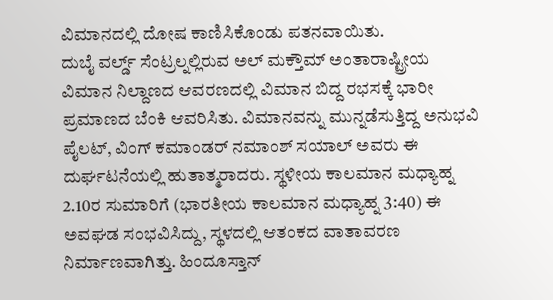ವಿಮಾನದಲ್ಲಿ ದೋಷ ಕಾಣಿಸಿಕೊಂಡು ಪತನವಾಯಿತು.
ದುಬೈ ವರ್ಲ್ಡ್ ಸೆಂಟ್ರಲ್ನಲ್ಲಿರುವ ಅಲ್ ಮಕ್ತೌಮ್ ಅಂತಾರಾಷ್ಟ್ರೀಯ ವಿಮಾನ ನಿಲ್ದಾಣದ ಆವರಣದಲ್ಲಿ ವಿಮಾನ ಬಿದ್ದ ರಭಸಕ್ಕೆ ಭಾರೀ ಪ್ರಮಾಣದ ಬೆಂಕಿ ಆವರಿಸಿತು. ವಿಮಾನವನ್ನು ಮುನ್ನಡೆಸುತ್ತಿದ್ದ ಅನುಭವಿ ಪೈಲಟ್, ವಿಂಗ್ ಕಮಾಂಡರ್ ನಮಾಂಶ್ ಸಯಾಲ್ ಅವರು ಈ ದುರ್ಘಟನೆಯಲ್ಲಿ ಹುತಾತ್ಮರಾದರು. ಸ್ಥಳೀಯ ಕಾಲಮಾನ ಮಧ್ಯಾಹ್ನ 2.10ರ ಸುಮಾರಿಗೆ (ಭಾರತೀಯ ಕಾಲಮಾನ ಮಧ್ಯಾಹ್ನ 3:40) ಈ ಅವಘಡ ಸಂಭವಿಸಿದ್ದು, ಸ್ಥಳದಲ್ಲಿ ಆತಂಕದ ವಾತಾವರಣ ನಿರ್ಮಾಣವಾಗಿತ್ತು. ಹಿಂದೂಸ್ತಾನ್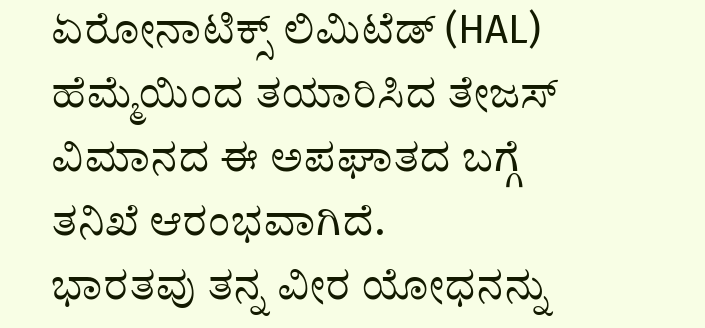ಏರೋನಾಟಿಕ್ಸ್ ಲಿಮಿಟೆಡ್ (HAL) ಹೆಮ್ಮೆಯಿಂದ ತಯಾರಿಸಿದ ತೇಜಸ್ ವಿಮಾನದ ಈ ಅಪಘಾತದ ಬಗ್ಗೆ ತನಿಖೆ ಆರಂಭವಾಗಿದೆ.
ಭಾರತವು ತನ್ನ ವೀರ ಯೋಧನನ್ನು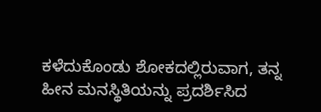ಕಳೆದುಕೊಂಡು ಶೋಕದಲ್ಲಿರುವಾಗ, ತನ್ನ ಹೀನ ಮನಸ್ಥಿತಿಯನ್ನು ಪ್ರದರ್ಶಿಸಿದ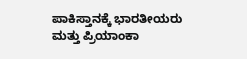ಪಾಕಿಸ್ತಾನಕ್ಕೆ ಭಾರತೀಯರು ಮತ್ತು ಪ್ರಿಯಾಂಕಾ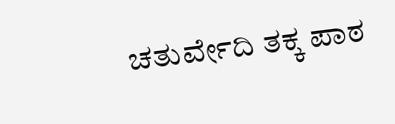ಚತುರ್ವೇದಿ ತಕ್ಕ ಪಾಠ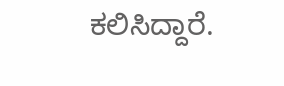ಕಲಿಸಿದ್ದಾರೆ.